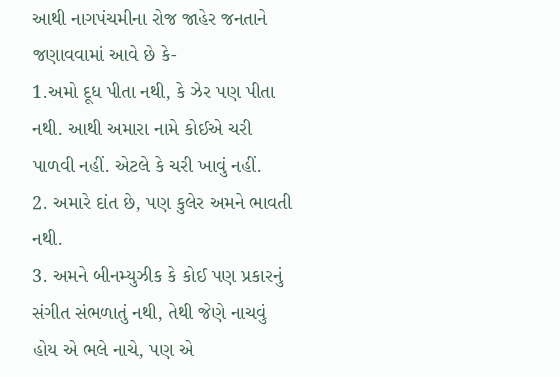આથી નાગપંચમીના રોજ જાહેર જનતાને જણાવવામાં આવે છે કે-
1.અમો દૂધ પીતા નથી, કે ઝેર પણ પીતા નથી. આથી અમારા નામે કોઈએ ચરી પાળવી નહીં. એટલે કે ચરી ખાવું નહીં.
2. અમારે દાંત છે, પણ કુલેર અમને ભાવતી નથી.
3. અમને બીનમ્યુઝીક કે કોઈ પણ પ્રકારનું સંગીત સંભળાતું નથી, તેથી જેણે નાચવું હોય એ ભલે નાચે, પણ એ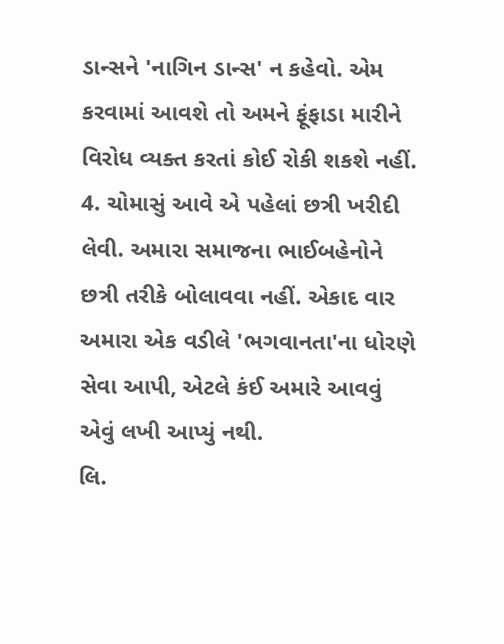ડાન્સને 'નાગિન ડાન્સ' ન કહેવો. એમ કરવામાં આવશે તો અમને ફૂંફાડા મારીને વિરોધ વ્યક્ત કરતાં કોઈ રોકી શકશે નહીં.
4. ચોમાસું આવે એ પહેલાં છત્રી ખરીદી લેવી. અમારા સમાજના ભાઈબહેનોને છત્રી તરીકે બોલાવવા નહીં. એકાદ વાર અમારા એક વડીલે 'ભગવાનતા'ના ધોરણે સેવા આપી, એટલે કંઈ અમારે આવવું એવું લખી આપ્યું નથી.
લિ.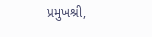પ્રમુખશ્રી,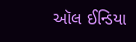ઑલ ઈન્ડિયા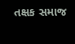તક્ષક સમાજ